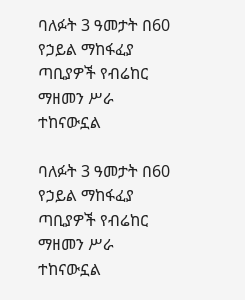ባለፉት 3 ዓመታት በ60 የኃይል ማከፋፈያ ጣቢያዎች የብሬከር ማዘመን ሥራ ተከናውኗል

ባለፉት 3 ዓመታት በ60 የኃይል ማከፋፈያ ጣቢያዎች የብሬከር ማዘመን ሥራ ተከናውኗል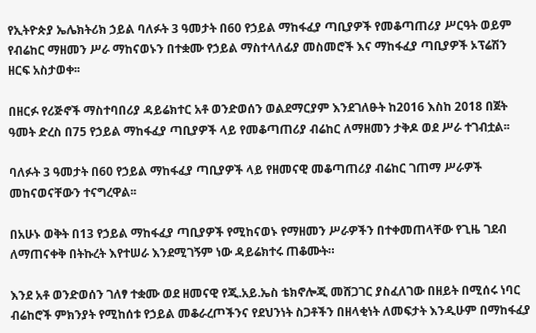የኢትዮጵያ ኤሌክትሪክ ኃይል ባለፉት 3 ዓመታት በ60 የኃይል ማከፋፈያ ጣቢያዎች የመቆጣጠሪያ ሥርዓት ወይም የብሬከር ማዘመን ሥራ ማከናወኑን በተቋሙ የኃይል ማስተላለፊያ መስመሮች እና ማከፋፈያ ጣቢያዎች ኦፕሬሽን ዘርፍ አስታወቀ፡፡

በዘርፉ የሪጅኖች ማስተባበሪያ ዳይሬክተር አቶ ወንድወሰን ወልደማርያም እንደገለፁት ከ2016 እስከ 2018 በጀት ዓመት ድረስ በ75 የኃይል ማከፋፈያ ጣቢያዎች ላይ የመቆጣጠሪያ ብሬከር ለማዘመን ታቅዶ ወደ ሥራ ተገብቷል፡፡

ባለፉት 3 ዓመታት በ60 የኃይል ማከፋፈያ ጣቢያዎች ላይ የዘመናዊ መቆጣጠሪያ ብሬከር ገጠማ ሥራዎች መከናወናቸውን ተናግረዋል፡፡

በአሁኑ ወቅት በ13 የኃይል ማከፋፈያ ጣቢያዎች የሚከናወኑ የማዘመን ሥራዎችን በተቀመጠላቸው የጊዜ ገደብ ለማጠናቀቅ በትኩረት እየተሠራ እንደሚገኝም ነው ዳይሬክተሩ ጠቆሙት።

እንደ አቶ ወንድወሰን ገለፃ ተቋሙ ወደ ዘመናዊ የጂ.አይ.ኤስ ቴክኖሎጂ መሸጋገር ያስፈለገው በዘይት በሚሰሩ ነባር ብሬከሮች ምክንያት የሚከሰቱ የኃይል መቆራረጦችንና የደህንነት ስጋቶችን በዘላቂነት ለመፍታት እንዲሁም በማከፋፈያ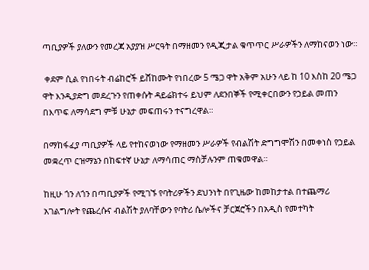ጣቢያዎች ያለውን የመረጃ አያያዝ ሥርዓት በማዘመን የዲጂታል ቁጥጥር ሥራዎችን ለማከናወን ነው።

 ቀደም ሲል የነበሩት ብሬከሮች ይሸከሙት የነበረው 5 ሜጋ ዋት አቅም አሁን ላይ ከ 10 እስከ 20 ሜጋ ዋት እንዲያድግ መደረጉን የጠቀሱት ዳይሬክተሩ ይህም ለደንበኞች የሚቀርበውን የኃይል መጠን በእጥፍ ለማሳደግ ምቹ ሁኔታ መፍጠሩን ተናግረዋል።

በማከፋፈያ ጣቢያዎች ላይ የተከናወነው የማዘመን ሥራዎች የብልሽት ድግግሞሽን በመቀነስ የኃይል መቋረጥ ርዝማኔን በከፍተኛ ሁኔታ ለማሳጠር ማስቻሉንም ጠቁመዋል።

ከዚሁ ጎን ለጎን በጣቢያዎች የሚገኙ የባትሪዎችን ደህንነት በየጊዜው ከመከታተል በተጨማሪ አገልግሎት የጨረሱና ብልሽት ያለባቸውን የባትሪ ሴሎችና ቻርጀሮችን በአዲስ የመተካት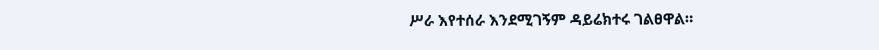ሥራ እየተሰራ እንደሚገኝም ዳይሬክተሩ ገልፀዋል።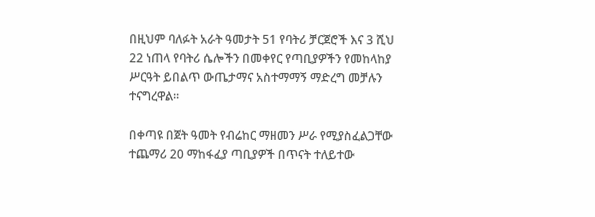በዚህም ባለፉት አራት ዓመታት 51 የባትሪ ቻርጀሮች እና 3 ሺህ 22 ነጠላ የባትሪ ሴሎችን በመቀየር የጣቢያዎችን የመከላከያ ሥርዓት ይበልጥ ውጤታማና አስተማማኝ ማድረግ መቻሉን ተናግረዋል፡፡

በቀጣዩ በጀት ዓመት የብሬከር ማዘመን ሥራ የሚያስፈልጋቸው ተጨማሪ 20 ማከፋፈያ ጣቢያዎች በጥናት ተለይተው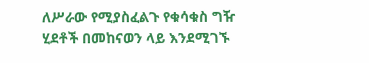ለሥራው የሚያስፈልጉ የቁሳቁስ ግዥ ሂደቶች በመከናወን ላይ እንደሚገኙ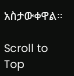አስታውቀዋል።

Scroll to Top